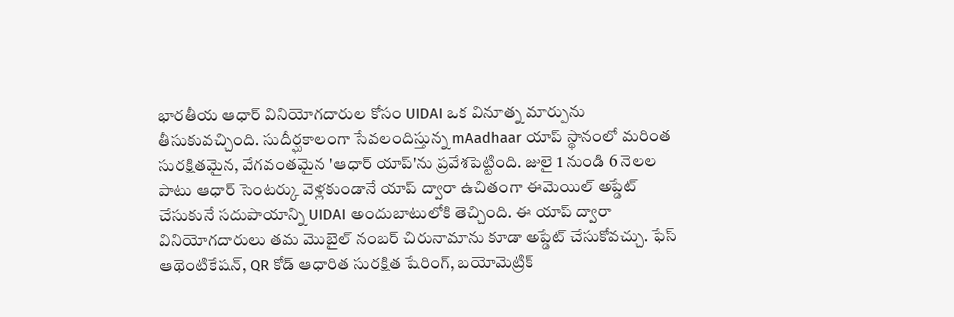భారతీయ ఆధార్ వినియోగదారుల కోసం UIDAI ఒక వినూత్న మార్పును తీసుకువచ్చింది. సుదీర్ఘకాలంగా సేవలందిస్తున్న mAadhaar యాప్ స్థానంలో మరింత సురక్షితమైన, వేగవంతమైన 'ఆధార్ యాప్'ను ప్రవేశపెట్టింది. జులై 1 నుండి 6 నెలల పాటు ఆధార్ సెంటర్కు వెళ్లకుండానే యాప్ ద్వారా ఉచితంగా ఈమెయిల్ అప్డేట్ చేసుకునే సదుపాయాన్ని UIDAI అందుబాటులోకి తెచ్చింది. ఈ యాప్ ద్వారా వినియోగదారులు తమ మొబైల్ నంబర్ చిరునామాను కూడా అప్డేట్ చేసుకోవచ్చు. ఫేస్ ఆథెంటికేషన్, QR కోడ్ ఆధారిత సురక్షిత షేరింగ్, బయోమెట్రిక్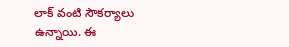లాక్ వంటి సౌకర్యాలు ఉన్నాయి. ఈ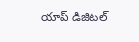యాప్ డిజిటల్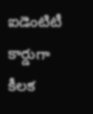ఐడెంటిటీ కార్డుగా కీలక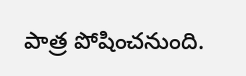పాత్ర పోషించనుంది.